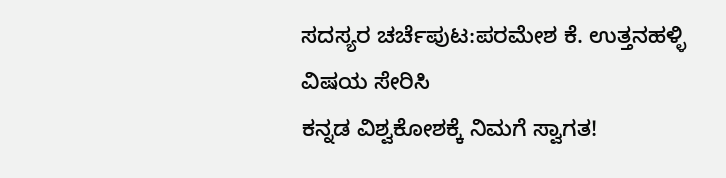ಸದಸ್ಯರ ಚರ್ಚೆಪುಟ:ಪರಮೇಶ ಕೆ. ಉತ್ತನಹಳ್ಳಿ
ವಿಷಯ ಸೇರಿಸಿ
ಕನ್ನಡ ವಿಶ್ವಕೋಶಕ್ಕೆ ನಿಮಗೆ ಸ್ವಾಗತ!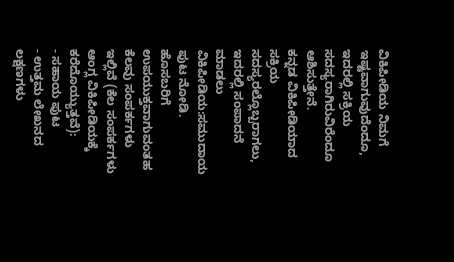ವಿಕಿಪೀಡಿಯ ನಿಮಗೆ ಇಷ್ಟವಾಗುವುದೆಂದೂ, ಇದರಲ್ಲಿ ಸಕ್ರಿಯ ಸದಸ್ಯರಾಗಿರುವಿರೆಂದೂ ಆಶಿಸುತ್ತೇನೆ.
ಕನ್ನಡ ವಿಕಿಪೀಡಿಯಾದ ಸಕ್ರಿಯ ಸದಸ್ಯರಲ್ಲೊಬ್ಬರಾಗಲು, ಇದರಲ್ಲಿ ಸಂಪಾದನೆ ಮಾಡಲು ವಿಕಿಪೀಡಿಯ:ಸಮುದಾಯ ಪುಟ ನೋಡಿ.
ಹೊಸಬರಿಗೆ ಉಪಯುಕ್ತವಾಗುವಂತಹ ಕೆಲವು ಸಂಪರ್ಕಗಳು ಇಲ್ಲಿವೆ (ಕೆಲ ಸಂಪರ್ಕಗಳು ಆಂಗ್ಲ ವಿಕಿಪೀಡಿಯಕ್ಕೆ ಕರೆದೊಯ್ಯುತ್ತವೆ):
- ಸಹಾಯ ಪುಟ
- ಉತ್ತಮ ಲೇಖನದ ಲಕ್ಷಣಗಳು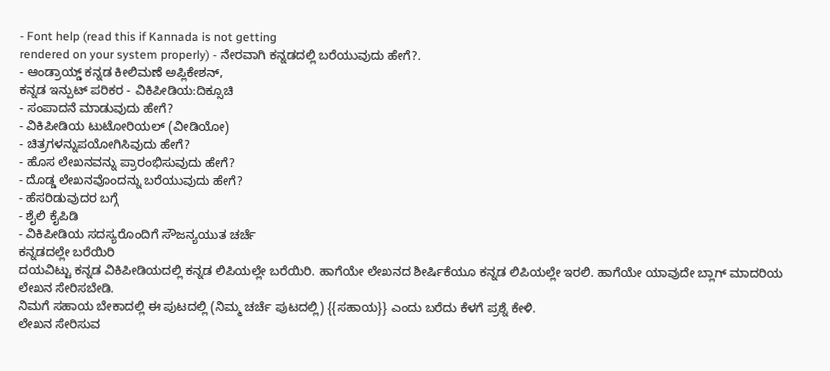- Font help (read this if Kannada is not getting
rendered on your system properly) - ನೇರವಾಗಿ ಕನ್ನಡದಲ್ಲಿ ಬರೆಯುವುದು ಹೇಗೆ?.
- ಆಂಡ್ರಾಯ್ಡ್ ಕನ್ನಡ ಕೀಲಿಮಣೆ ಅಪ್ಲಿಕೇಶನ್,
ಕನ್ನಡ ಇನ್ಪುಟ್ ಪರಿಕರ - ವಿಕಿಪೀಡಿಯ:ದಿಕ್ಸೂಚಿ
- ಸಂಪಾದನೆ ಮಾಡುವುದು ಹೇಗೆ?
- ವಿಕಿಪೀಡಿಯ ಟುಟೋರಿಯಲ್ (ವೀಡಿಯೋ)
- ಚಿತ್ರಗಳನ್ನುಪಯೋಗಿಸಿವುದು ಹೇಗೆ?
- ಹೊಸ ಲೇಖನವನ್ನು ಪ್ರಾರಂಭಿಸುವುದು ಹೇಗೆ?
- ದೊಡ್ಡ ಲೇಖನವೊಂದನ್ನು ಬರೆಯುವುದು ಹೇಗೆ?
- ಹೆಸರಿಡುವುದರ ಬಗ್ಗೆ
- ಶೈಲಿ ಕೈಪಿಡಿ
- ವಿಕಿಪೀಡಿಯ ಸದಸ್ಯರೊಂದಿಗೆ ಸೌಜನ್ಯಯುತ ಚರ್ಚೆ
ಕನ್ನಡದಲ್ಲೇ ಬರೆಯಿರಿ
ದಯವಿಟ್ಟು ಕನ್ನಡ ವಿಕಿಪೀಡಿಯದಲ್ಲಿ ಕನ್ನಡ ಲಿಪಿಯಲ್ಲೇ ಬರೆಯಿರಿ. ಹಾಗೆಯೇ ಲೇಖನದ ಶೀರ್ಷಿಕೆಯೂ ಕನ್ನಡ ಲಿಪಿಯಲ್ಲೇ ಇರಲಿ. ಹಾಗೆಯೇ ಯಾವುದೇ ಬ್ಲಾಗ್ ಮಾದರಿಯ ಲೇಖನ ಸೇರಿಸಬೇಡಿ.
ನಿಮಗೆ ಸಹಾಯ ಬೇಕಾದಲ್ಲಿ ಈ ಪುಟದಲ್ಲಿ (ನಿಮ್ಮ ಚರ್ಚೆ ಪುಟದಲ್ಲಿ) {{ಸಹಾಯ}} ಎಂದು ಬರೆದು ಕೆಳಗೆ ಪ್ರಶ್ನೆ ಕೇಳಿ.
ಲೇಖನ ಸೇರಿಸುವ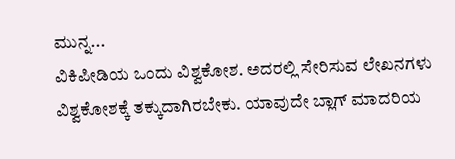ಮುನ್ನ...
ವಿಕಿಪೀಡಿಯ ಒಂದು ವಿಶ್ವಕೋಶ. ಅದರಲ್ಲಿ ಸೇರಿಸುವ ಲೇಖನಗಳು ವಿಶ್ವಕೋಶಕ್ಕೆ ತಕ್ಕುದಾಗಿರಬೇಕು. ಯಾವುದೇ ಬ್ಲಾಗ್ ಮಾದರಿಯ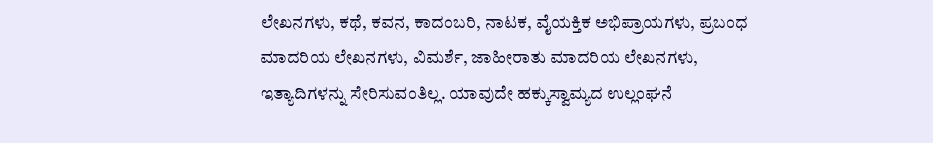ಲೇಖನಗಳು, ಕಥೆ, ಕವನ, ಕಾದಂಬರಿ, ನಾಟಕ, ವೈಯಕ್ತಿಕ ಅಭಿಪ್ರಾಯಗಳು, ಪ್ರಬಂಧ ಮಾದರಿಯ ಲೇಖನಗಳು, ವಿಮರ್ಶೆ, ಜಾಹೀರಾತು ಮಾದರಿಯ ಲೇಖನಗಳು, ಇತ್ಯಾದಿಗಳನ್ನು ಸೇರಿಸುವಂತಿಲ್ಲ. ಯಾವುದೇ ಹಕ್ಕುಸ್ವಾಮ್ಯದ ಉಲ್ಲಂಘನೆ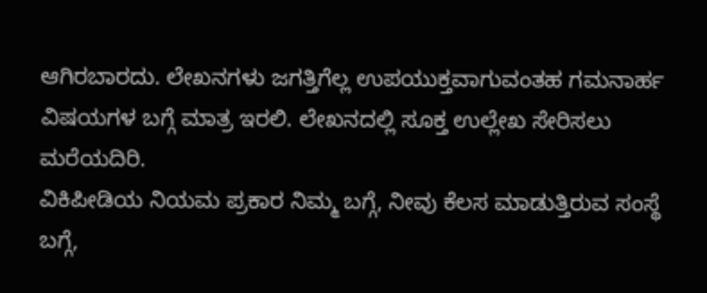ಆಗಿರಬಾರದು. ಲೇಖನಗಳು ಜಗತ್ತಿಗೆಲ್ಲ ಉಪಯುಕ್ತವಾಗುವಂತಹ ಗಮನಾರ್ಹ ವಿಷಯಗಳ ಬಗ್ಗೆ ಮಾತ್ರ ಇರಲಿ. ಲೇಖನದಲ್ಲಿ ಸೂಕ್ತ ಉಲ್ಲೇಖ ಸೇರಿಸಲು ಮರೆಯದಿರಿ.
ವಿಕಿಪೀಡಿಯ ನಿಯಮ ಪ್ರಕಾರ ನಿಮ್ಮ ಬಗ್ಗೆ, ನೀವು ಕೆಲಸ ಮಾಡುತ್ತಿರುವ ಸಂಸ್ಥೆ ಬಗ್ಗೆ,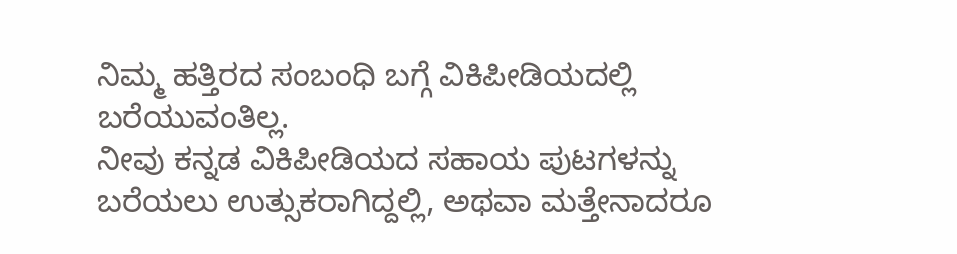ನಿಮ್ಮ ಹತ್ತಿರದ ಸಂಬಂಧಿ ಬಗ್ಗೆ ವಿಕಿಪೀಡಿಯದಲ್ಲಿ ಬರೆಯುವಂತಿಲ್ಲ.
ನೀವು ಕನ್ನಡ ವಿಕಿಪೀಡಿಯದ ಸಹಾಯ ಪುಟಗಳನ್ನು ಬರೆಯಲು ಉತ್ಸುಕರಾಗಿದ್ದಲ್ಲಿ, ಅಥವಾ ಮತ್ತೇನಾದರೂ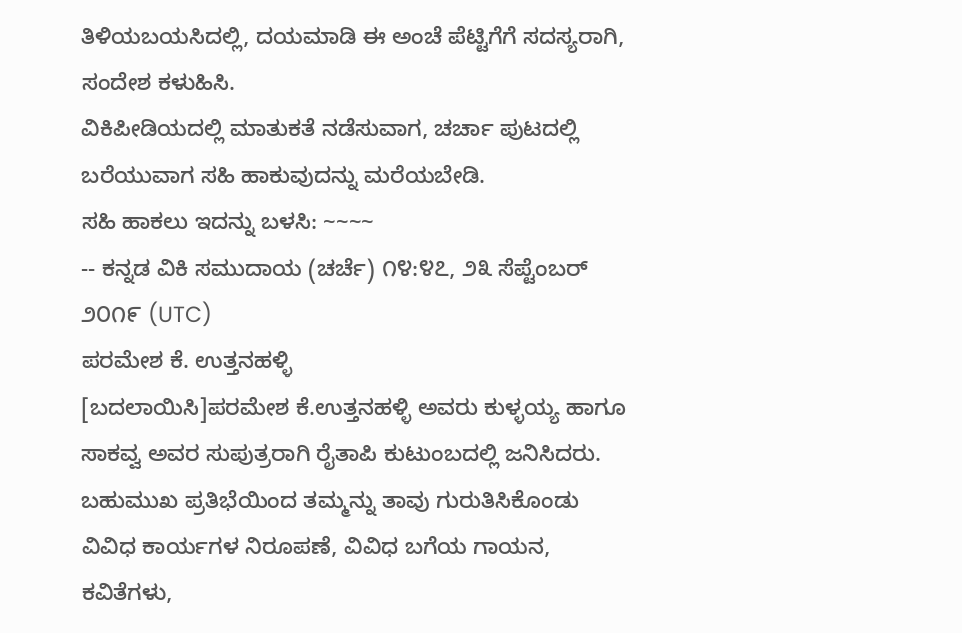ತಿಳಿಯಬಯಸಿದಲ್ಲಿ, ದಯಮಾಡಿ ಈ ಅಂಚೆ ಪೆಟ್ಟಿಗೆಗೆ ಸದಸ್ಯರಾಗಿ, ಸಂದೇಶ ಕಳುಹಿಸಿ.
ವಿಕಿಪೀಡಿಯದಲ್ಲಿ ಮಾತುಕತೆ ನಡೆಸುವಾಗ, ಚರ್ಚಾ ಪುಟದಲ್ಲಿ ಬರೆಯುವಾಗ ಸಹಿ ಹಾಕುವುದನ್ನು ಮರೆಯಬೇಡಿ.
ಸಹಿ ಹಾಕಲು ಇದನ್ನು ಬಳಸಿ: ~~~~
-- ಕನ್ನಡ ವಿಕಿ ಸಮುದಾಯ (ಚರ್ಚೆ) ೧೪:೪೭, ೨೩ ಸೆಪ್ಟೆಂಬರ್ ೨೦೧೯ (UTC)
ಪರಮೇಶ ಕೆ. ಉತ್ತನಹಳ್ಳಿ
[ಬದಲಾಯಿಸಿ]ಪರಮೇಶ ಕೆ.ಉತ್ತನಹಳ್ಳಿ ಅವರು ಕುಳ್ಳಯ್ಯ ಹಾಗೂ ಸಾಕವ್ವ ಅವರ ಸುಪುತ್ರರಾಗಿ ರೈತಾಪಿ ಕುಟುಂಬದಲ್ಲಿ ಜನಿಸಿದರು. ಬಹುಮುಖ ಪ್ರತಿಭೆಯಿಂದ ತಮ್ಮನ್ನು ತಾವು ಗುರುತಿಸಿಕೊಂಡು ವಿವಿಧ ಕಾರ್ಯಗಳ ನಿರೂಪಣೆ, ವಿವಿಧ ಬಗೆಯ ಗಾಯನ, ಕವಿತೆಗಳು,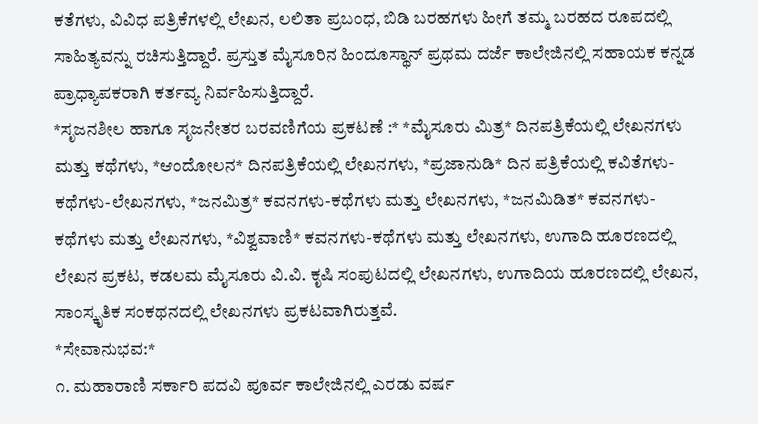ಕತೆಗಳು, ವಿವಿಧ ಪತ್ರಿಕೆಗಳಲ್ಲಿ ಲೇಖನ, ಲಲಿತಾ ಪ್ರಬಂಧ, ಬಿಡಿ ಬರಹಗಳು ಹೀಗೆ ತಮ್ಮ ಬರಹದ ರೂಪದಲ್ಲಿ ಸಾಹಿತ್ಯವನ್ನು ರಚಿಸುತ್ತಿದ್ದಾರೆ. ಪ್ರಸ್ತುತ ಮೈಸೂರಿನ ಹಿಂದೂಸ್ಥಾನ್ ಪ್ರಥಮ ದರ್ಜೆ ಕಾಲೇಜಿನಲ್ಲಿ ಸಹಾಯಕ ಕನ್ನಡ ಪ್ರಾಧ್ಯಾಪಕರಾಗಿ ಕರ್ತವ್ಯ ನಿರ್ವಹಿಸುತ್ತಿದ್ದಾರೆ.
*ಸೃಜನಶೀಲ ಹಾಗೂ ಸೃಜನೇತರ ಬರವಣಿಗೆಯ ಪ್ರಕಟಣೆ :* *ಮೈಸೂರು ಮಿತ್ರ* ದಿನಪತ್ರಿಕೆಯಲ್ಲಿ ಲೇಖನಗಳು ಮತ್ತು ಕಥೆಗಳು, *ಆಂದೋಲನ* ದಿನಪತ್ರಿಕೆಯಲ್ಲಿ ಲೇಖನಗಳು, *ಪ್ರಜಾನುಡಿ* ದಿನ ಪತ್ರಿಕೆಯಲ್ಲಿ ಕವಿತೆಗಳು-ಕಥೆಗಳು-ಲೇಖನಗಳು, *ಜನಮಿತ್ರ* ಕವನಗಳು-ಕಥೆಗಳು ಮತ್ತು ಲೇಖನಗಳು, *ಜನಮಿಡಿತ* ಕವನಗಳು-ಕಥೆಗಳು ಮತ್ತು ಲೇಖನಗಳು, *ವಿಶ್ವವಾಣಿ* ಕವನಗಳು-ಕಥೆಗಳು ಮತ್ತು ಲೇಖನಗಳು, ಉಗಾದಿ ಹೂರಣದಲ್ಲಿ ಲೇಖನ ಪ್ರಕಟ, ಕಡಲಮ ಮೈಸೂರು ವಿ.ವಿ. ಕೃಷಿ ಸಂಪುಟದಲ್ಲಿ ಲೇಖನಗಳು, ಉಗಾದಿಯ ಹೂರಣದಲ್ಲಿ ಲೇಖನ, ಸಾಂಸ್ಕೃತಿಕ ಸಂಕಥನದಲ್ಲಿ ಲೇಖನಗಳು ಪ್ರಕಟವಾಗಿರುತ್ತವೆ.
*ಸೇವಾನುಭವ:*
೧. ಮಹಾರಾಣಿ ಸರ್ಕಾರಿ ಪದವಿ ಪೂರ್ವ ಕಾಲೇಜಿನಲ್ಲಿ ಎರಡು ವರ್ಷ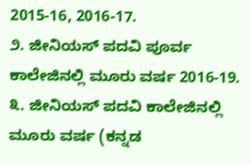2015-16, 2016-17.
೨. ಜೀನಿಯಸ್ ಪದವಿ ಪೂರ್ವ ಕಾಲೇಜಿನಲ್ಲಿ ಮೂರು ವರ್ಷ 2016-19.
೩. ಜೀನಿಯಸ್ ಪದವಿ ಕಾಲೇಜಿನಲ್ಲಿ ಮೂರು ವರ್ಷ (ಕನ್ನಡ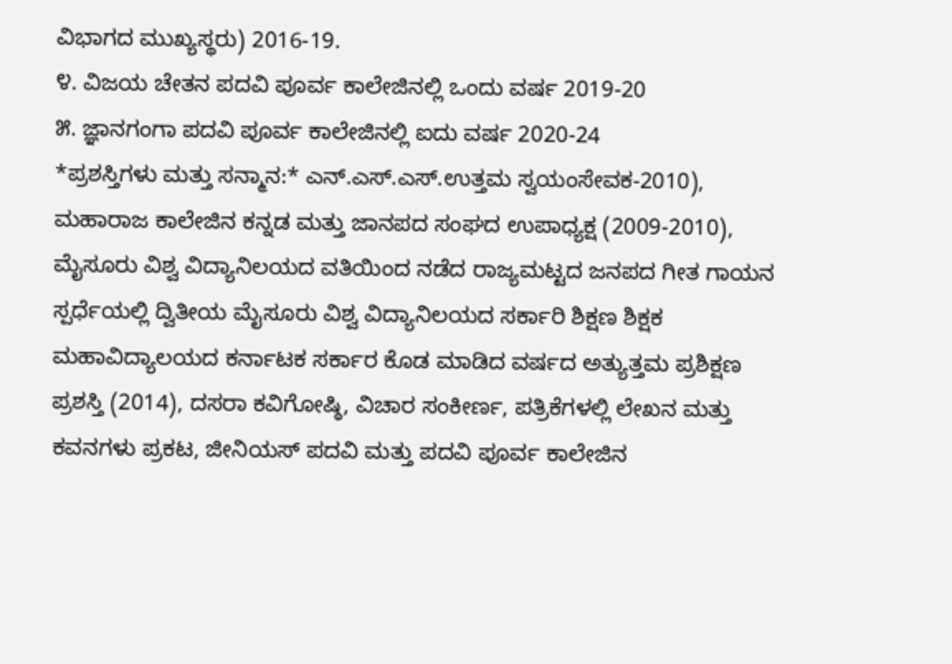ವಿಭಾಗದ ಮುಖ್ಯಸ್ಥರು) 2016-19.
೪. ವಿಜಯ ಚೇತನ ಪದವಿ ಪೂರ್ವ ಕಾಲೇಜಿನಲ್ಲಿ ಒಂದು ವರ್ಷ 2019-20
೫. ಜ್ಞಾನಗಂಗಾ ಪದವಿ ಪೂರ್ವ ಕಾಲೇಜಿನಲ್ಲಿ ಐದು ವರ್ಷ 2020-24
*ಪ್ರಶಸ್ತಿಗಳು ಮತ್ತು ಸನ್ಮಾನ:* ಎನ್.ಎಸ್.ಎಸ್.ಉತ್ತಮ ಸ್ವಯಂಸೇವಕ-2010), ಮಹಾರಾಜ ಕಾಲೇಜಿನ ಕನ್ನಡ ಮತ್ತು ಜಾನಪದ ಸಂಘದ ಉಪಾಧ್ಯಕ್ಷ (2009-2010), ಮೈಸೂರು ವಿಶ್ವ ವಿದ್ಯಾನಿಲಯದ ವತಿಯಿಂದ ನಡೆದ ರಾಜ್ಯಮಟ್ಟದ ಜನಪದ ಗೀತ ಗಾಯನ ಸ್ಪರ್ಧೆಯಲ್ಲಿ ದ್ವಿತೀಯ ಮೈಸೂರು ವಿಶ್ವ ವಿದ್ಯಾನಿಲಯದ ಸರ್ಕಾರಿ ಶಿಕ್ಷಣ ಶಿಕ್ಷಕ ಮಹಾವಿದ್ಯಾಲಯದ ಕರ್ನಾಟಕ ಸರ್ಕಾರ ಕೊಡ ಮಾಡಿದ ವರ್ಷದ ಅತ್ಯುತ್ತಮ ಪ್ರಶಿಕ್ಷಣ ಪ್ರಶಸ್ತಿ (2014), ದಸರಾ ಕವಿಗೋಷ್ಠಿ, ವಿಚಾರ ಸಂಕೀರ್ಣ, ಪತ್ರಿಕೆಗಳಲ್ಲಿ ಲೇಖನ ಮತ್ತು ಕವನಗಳು ಪ್ರಕಟ, ಜೀನಿಯಸ್ ಪದವಿ ಮತ್ತು ಪದವಿ ಪೂರ್ವ ಕಾಲೇಜಿನ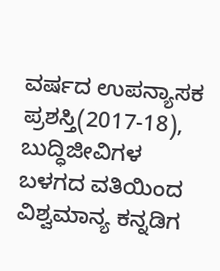ವರ್ಷದ ಉಪನ್ಯಾಸಕ ಪ್ರಶಸ್ತಿ(2017-18), ಬುದ್ಧಿಜೀವಿಗಳ ಬಳಗದ ವತಿಯಿಂದ ವಿಶ್ವಮಾನ್ಯ ಕನ್ನಡಿಗ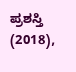ಪ್ರಶಸ್ತಿ (2018),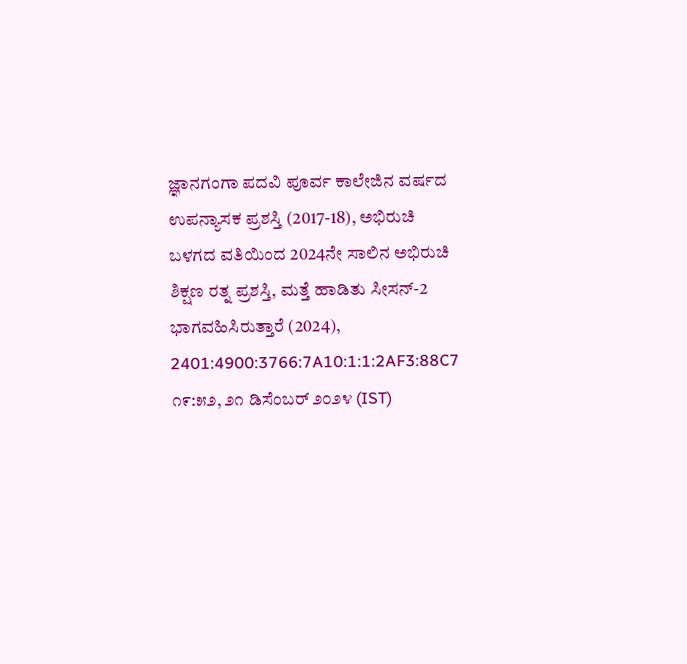ಜ್ಞಾನಗಂಗಾ ಪದವಿ ಪೂರ್ವ ಕಾಲೇಜಿನ ವರ್ಷದ ಉಪನ್ಯಾಸಕ ಪ್ರಶಸ್ತಿ (2017-18), ಅಭಿರುಚಿ ಬಳಗದ ವತಿಯಿಂದ 2024ನೇ ಸಾಲಿನ ಅಭಿರುಚಿ ಶಿಕ್ಷಣ ರತ್ನ ಪ್ರಶಸ್ತಿ, ಮತ್ತೆ ಹಾಡಿತು ಸೀಸನ್-2 ಭಾಗವಹಿಸಿರುತ್ತಾರೆ (2024), 2401:4900:3766:7A10:1:1:2AF3:88C7 ೧೯:೫೨, ೨೧ ಡಿಸೆಂಬರ್ ೨೦೨೪ (IST)